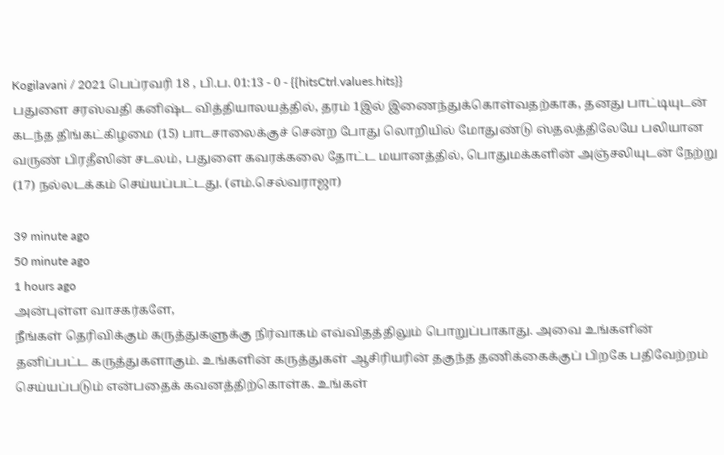Kogilavani / 2021 பெப்ரவரி 18 , பி.ப. 01:13 - 0 - {{hitsCtrl.values.hits}}
பதுளை சரஸ்வதி கனிஷ்ட வித்தியாலயத்தில், தரம் 1இல் இணைந்துக்கொள்வதற்காக, தனது பாட்டியுடன் கடந்த திங்கட்கிழமை (15) பாடசாலைக்குச் சென்ற போது லொறியில் மோதுண்டு ஸ்தலத்திலேயே பலியான வருண் பிரதீஸின் சடலம், பதுளை கவரக்கலை தோட்ட மயானத்தில், பொதுமக்களின் அஞ்சலியுடன் நேற்று (17) நல்லடக்கம் செய்யப்பட்டது. (எம்.செல்வராஜா)

39 minute ago
50 minute ago
1 hours ago
அன்புள்ள வாசகர்களே,
நீங்கள் தெரிவிக்கும் கருத்துகளுக்கு நிர்வாகம் எவ்விதத்திலும் பொறுப்பாகாது. அவை உங்களின் தனிப்பட்ட கருத்துகளாகும். உங்களின் கருத்துகள் ஆசிரியரின் தகுந்த தணிக்கைக்குப் பிறகே பதிவேற்றம் செய்யப்படும் என்பதைக் கவனத்திற்கொள்க. உங்கள்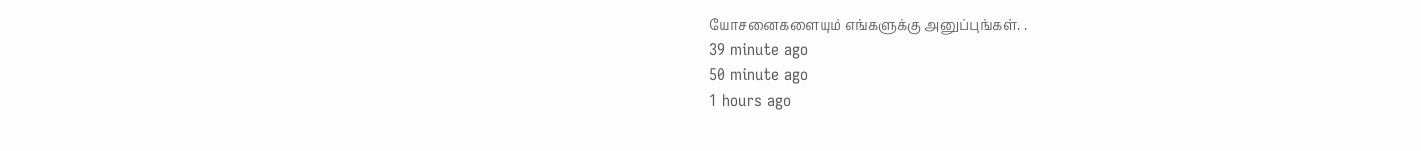யோசனைகளையும் எங்களுக்கு அனுப்புங்கள். .
39 minute ago
50 minute ago
1 hours ago